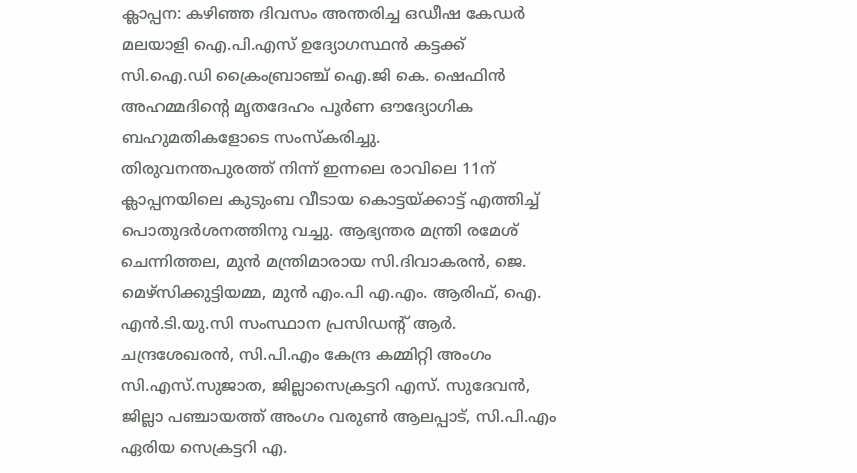ക്ലാപ്പന: കഴിഞ്ഞ ദിവസം അന്തരിച്ച ഒഡീഷ കേഡർ മലയാളി ഐ.പി.എസ് ഉദ്യോഗസ്ഥൻ കട്ടക്ക് സി.ഐ.ഡി ക്രൈംബ്രാഞ്ച് ഐ.ജി കെ. ഷെഫിൻ അഹമ്മദിന്റെ മൃതദേഹം പൂർണ ഔദ്യോഗിക ബഹുമതികളോടെ സംസ്കരിച്ചു.
തിരുവനന്തപുരത്ത് നിന്ന് ഇന്നലെ രാവിലെ 11ന് ക്ലാപ്പനയിലെ കുടുംബ വീടായ കൊട്ടയ്ക്കാട്ട് എത്തിച്ച് പൊതുദർശനത്തിനു വച്ചു. ആഭ്യന്തര മന്ത്രി രമേശ് ചെന്നിത്തല, മുൻ മന്ത്രിമാരായ സി.ദിവാകരൻ, ജെ. മെഴ്സിക്കുട്ടിയമ്മ, മുൻ എം.പി എ.എം. ആരിഫ്, ഐ. എൻ.ടി.യു.സി സംസ്ഥാന പ്രസിഡന്റ് ആർ. ചന്ദ്രശേഖരൻ, സി.പി.എം കേന്ദ്ര കമ്മിറ്റി അംഗം സി.എസ്.സുജാത, ജില്ലാസെക്രട്ടറി എസ്. സുദേവൻ, ജില്ലാ പഞ്ചായത്ത് അംഗം വരുൺ ആലപ്പാട്, സി.പി.എം ഏരിയ സെക്രട്ടറി എ.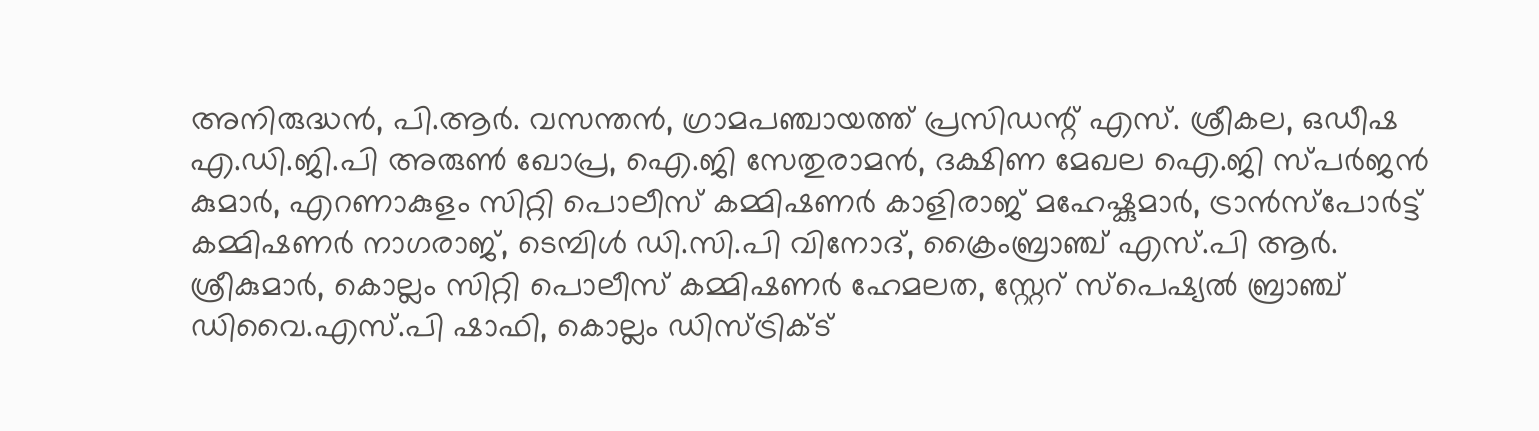അനിരുദ്ധൻ, പി.ആർ. വസന്തൻ, ഗ്രാമപഞ്ചായത്ത് പ്രസിഡന്റ് എസ്. ശ്രീകല, ഒഡീഷ എ.ഡി.ജി.പി അരുൺ ഖോപ്ര, ഐ.ജി സേതുരാമൻ, ദക്ഷിണ മേഖല ഐ.ജി സ്പർജൻ കുമാർ, എറണാകുളം സിറ്റി പൊലീസ് കമ്മിഷണർ കാളിരാജ് മഹേഷ്കുമാർ, ട്രാൻസ്പോർട്ട് കമ്മിഷണർ നാഗരാജ്, ടെമ്പിൾ ഡി.സി.പി വിനോദ്, ക്രൈംബ്രാഞ്ച് എസ്.പി ആർ. ശ്രീകുമാർ, കൊല്ലം സിറ്റി പൊലീസ് കമ്മിഷണർ ഹേമലത, സ്റ്റേറ് സ്പെഷ്യൽ ബ്രാഞ്ച് ഡിവൈ.എസ്.പി ഷാഫി, കൊല്ലം ഡിസ്ട്രിക്ട്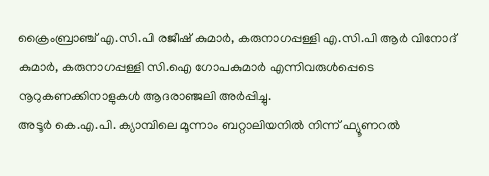ക്രൈംബ്രാഞ്ച് എ.സി.പി രജീഷ് കുമാർ, കരുനാഗപ്പള്ളി എ.സി.പി ആർ വിനോദ് കുമാർ, കരുനാഗപ്പള്ളി സി.ഐ ഗോപകുമാർ എന്നിവരുൾപ്പെടെ നൂറുകണക്കിനാളുകൾ ആദരാഞ്ജലി അർപ്പിച്ചു.
അടൂർ കെ.എ.പി. ക്യാമ്പിലെ മൂന്നാം ബറ്റാലിയനിൽ നിന്ന് ഫ്യൂണറൽ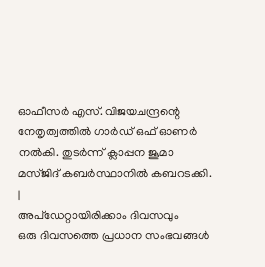ഓഫീസർ എസ്. വിജയചന്ദ്രന്റെ നേതൃത്വത്തിൽ ഗാർഡ് ഒഫ് ഓണർ നൽകി. തുടർന്ന് ക്ലാപ്പന ജൂമാ മസ്ജിദ് കബർസ്ഥാനിൽ കബറടക്കി.
|
അപ്ഡേറ്റായിരിക്കാം ദിവസവും
ഒരു ദിവസത്തെ പ്രധാന സംഭവങ്ങൾ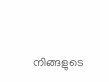നിങ്ങളുടെ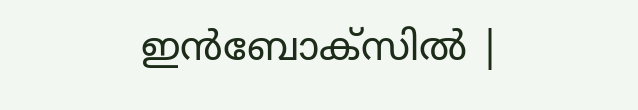ഇൻബോക്സിൽ |